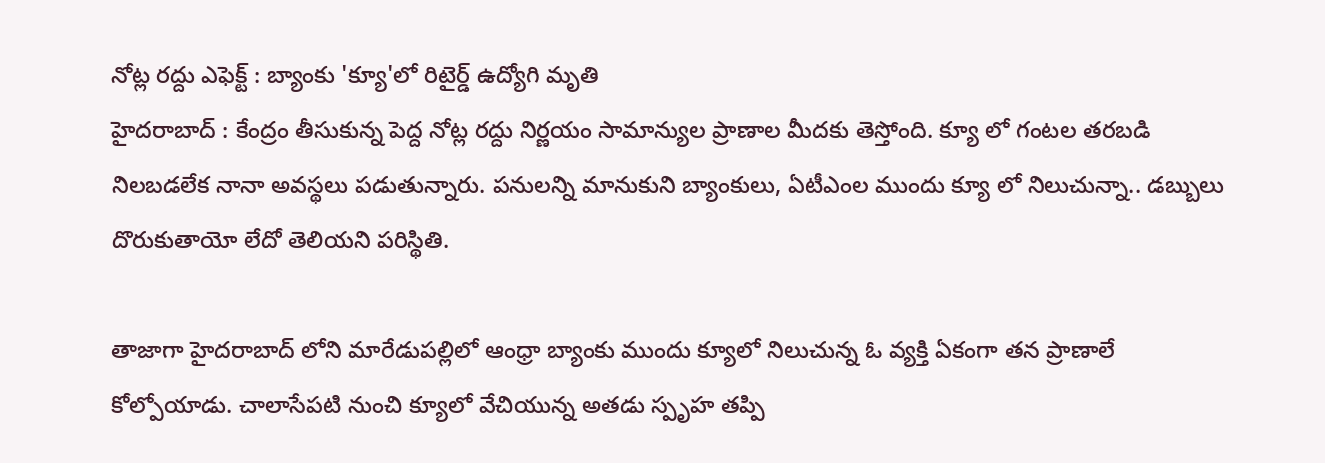నోట్ల రద్దు ఎఫెక్ట్ : బ్యాంకు 'క్యూ'లో రిటైర్డ్ ఉద్యోగి మృతి
హైదరాబాద్ : కేంద్రం తీసుకున్న పెద్ద నోట్ల రద్దు నిర్ణయం సామాన్యుల ప్రాణాల మీదకు తెస్తోంది. క్యూ లో గంటల తరబడి నిలబడలేక నానా అవస్థలు పడుతున్నారు. పనులన్ని మానుకుని బ్యాంకులు, ఏటీఎంల ముందు క్యూ లో నిలుచున్నా.. డబ్బులు దొరుకుతాయో లేదో తెలియని పరిస్థితి.

తాజాగా హైదరాబాద్ లోని మారేడుపల్లిలో ఆంధ్రా బ్యాంకు ముందు క్యూలో నిలుచున్న ఓ వ్యక్తి ఏకంగా తన ప్రాణాలే కోల్పోయాడు. చాలాసేపటి నుంచి క్యూలో వేచియున్న అతడు స్పృహ తప్పి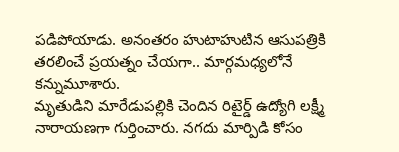పడిపోయాడు. అనంతరం హుటాహుటిన ఆసుపత్రికి తరలించే ప్రయత్నం చేయగా.. మార్గమధ్యలోనే కన్నుమూశారు.
మృతుడిని మారేడుపల్లికి చెందిన రిటైర్డ్ ఉద్యోగి లక్ష్మీ నారాయణగా గుర్తించారు. నగదు మార్పిడి కోసం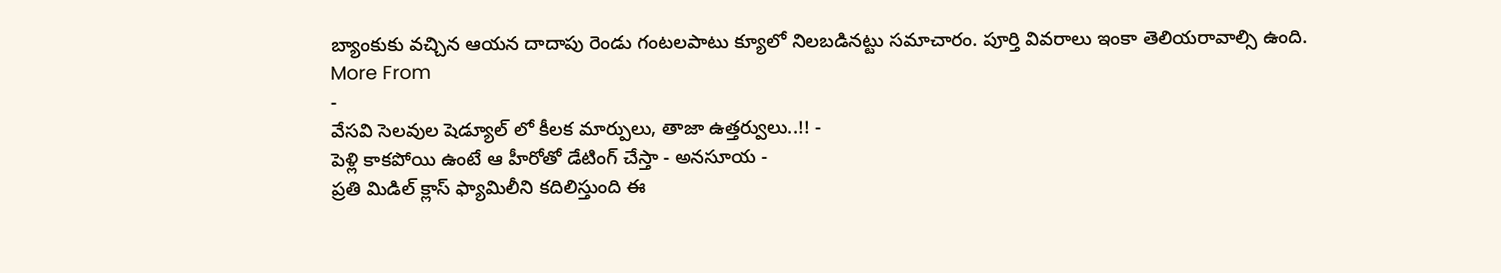బ్యాంకుకు వచ్చిన ఆయన దాదాపు రెండు గంటలపాటు క్యూలో నిలబడినట్టు సమాచారం. పూర్తి వివరాలు ఇంకా తెలియరావాల్సి ఉంది.
More From
-
వేసవి సెలవుల షెడ్యూల్ లో కీలక మార్పులు, తాజా ఉత్తర్వులు..!! -
పెళ్లి కాకపోయి ఉంటే ఆ హీరోతో డేటింగ్ చేస్తా - అనసూయ -
ప్రతి మిడిల్ క్లాస్ ఫ్యామిలీని కదిలిస్తుంది ఈ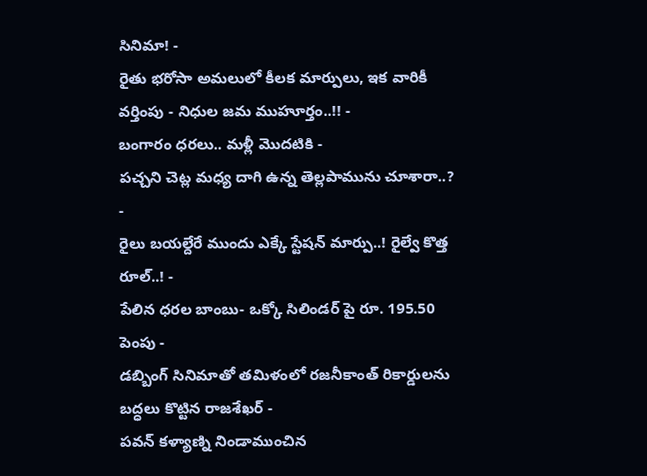సినిమా! -
రైతు భరోసా అమలులో కీలక మార్పులు, ఇక వారికీ వర్తింపు - నిధుల జమ ముహూర్తం..!! -
బంగారం ధరలు.. మళ్లీ మొదటికి -
పచ్చని చెట్ల మధ్య దాగి ఉన్న తెల్లపామును చూశారా..? -
రైలు బయల్దేరే ముందు ఎక్కే స్టేషన్ మార్పు..! రైల్వే కొత్త రూల్..! -
పేలిన ధరల బాంబు- ఒక్కో సిలిండర్ పై రూ. 195.50 పెంపు -
డబ్బింగ్ సినిమాతో తమిళంలో రజనీకాంత్ రికార్డులను బద్ధలు కొట్టిన రాజశేఖర్ -
పవన్ కళ్యాణ్ని నిండాముంచిన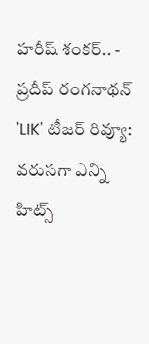హరీష్ శంకర్.. -
ప్రదీప్ రంగనాథన్ 'LIK' టీజర్ రివ్యూ: వరుసగా ఎన్ని హిట్స్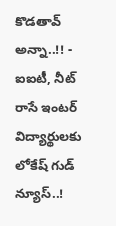కొడతావ్ అన్నా..!! -
ఐఐటీ, నీట్ రాసే ఇంటర్ విద్యార్థులకు లోకేష్ గుడ్ న్యూస్..!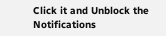Click it and Unblock the Notifications